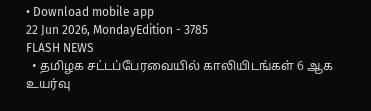• Download mobile app
22 Jun 2026, MondayEdition - 3785
FLASH NEWS
  • தமிழக சட்டப்பேரவையில் காலியிடங்கள் 6 ஆக உயர்வு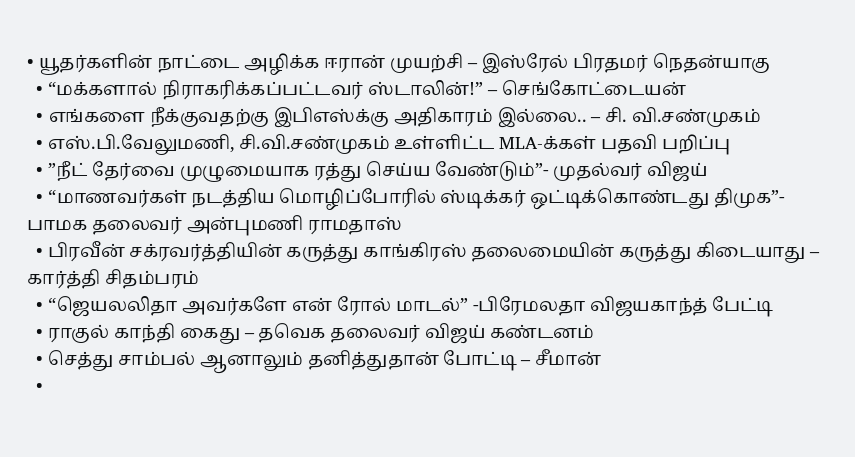• யூதர்களின் நாட்டை அழிக்க ஈரான் முயற்சி – இஸ்ரேல் பிரதமர் நெதன்யாகு
  • “மக்களால் நிராகரிக்கப்பட்டவர் ஸ்டாலின்!” – செங்கோட்டையன்
  • எங்களை நீக்குவதற்கு இபிஎஸ்க்கு அதிகாரம் இல்லை.. – சி. வி.சண்முகம்
  • எஸ்.பி.வேலுமணி, சி.வி.சண்முகம் உள்ளிட்ட MLA-க்கள் பதவி பறிப்பு
  • ”நீட் தேர்வை முழுமையாக ரத்து செய்ய வேண்டும்”- முதல்வர் விஜய்
  • “மாணவர்கள் நடத்திய மொழிப்போரில் ஸ்டிக்கர் ஒட்டிக்கொண்டது திமுக”- பாமக தலைவர் அன்புமணி ராமதாஸ்
  • பிரவீன் சக்ரவர்த்தியின் கருத்து காங்கிரஸ் தலைமையின் கருத்து கிடையாது – கார்த்தி சிதம்பரம்
  • “ஜெயலலிதா அவர்களே என் ரோல் மாடல்” -பிரேமலதா விஜயகாந்த் பேட்டி
  • ராகுல் காந்தி கைது – தவெக தலைவர் விஜய் கண்டனம்
  • செத்து சாம்பல் ஆனாலும் தனித்துதான் போட்டி – சீமான்
  •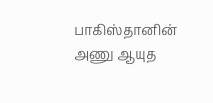பாகிஸ்தானின் அணு ஆயுத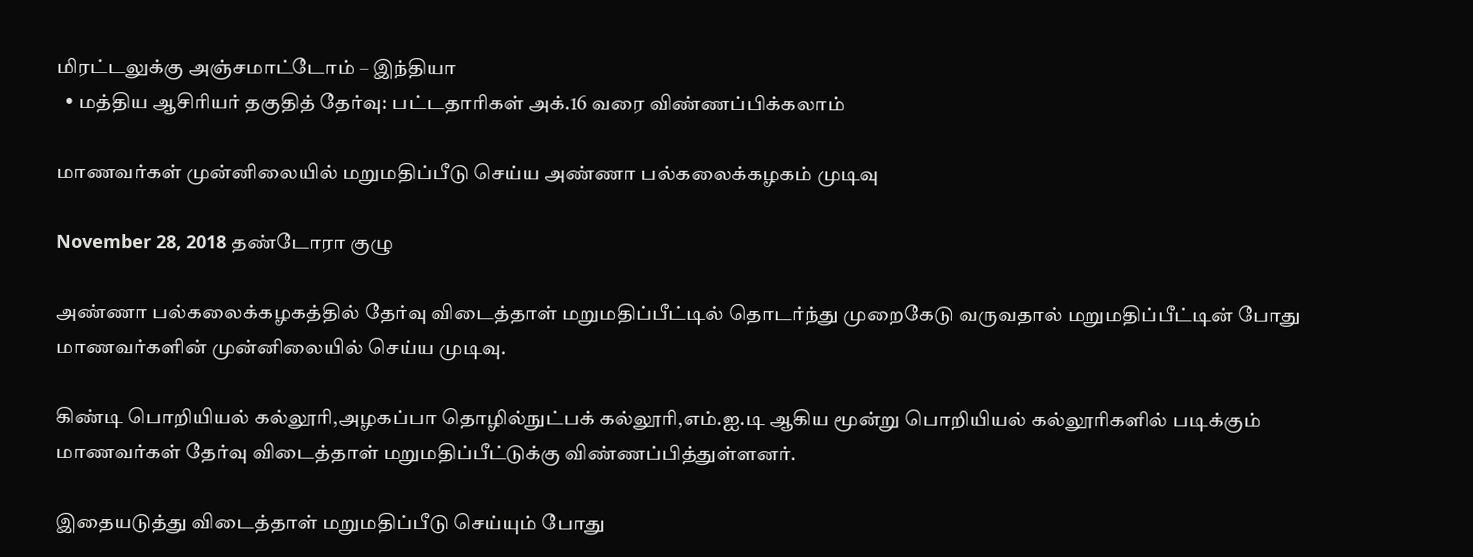மிரட்டலுக்கு அஞ்சமாட்டோம் – இந்தியா
  • மத்திய ஆசிரியர் தகுதித் தேர்வு: பட்டதாரிகள் அக்.16 வரை விண்ணப்பிக்கலாம்

மாணவர்கள் முன்னிலையில் மறுமதிப்பீடு செய்ய அண்ணா பல்கலைக்கழகம் முடிவு

November 28, 2018 தண்டோரா குழு

அண்ணா பல்கலைக்கழகத்தில் தேர்வு விடைத்தாள் மறுமதிப்பீட்டில் தொடர்ந்து முறைகேடு வருவதால் மறுமதிப்பீட்டின் போது மாணவர்களின் முன்னிலையில் செய்ய முடிவு.

கிண்டி பொறியியல் கல்லூரி,அழகப்பா தொழில்நுட்பக் கல்லூரி,எம்.ஐ.டி ஆகிய மூன்று பொறியியல் கல்லூரிகளில் படிக்கும் மாணவர்கள் தேர்வு விடைத்தாள் மறுமதிப்பீட்டுக்கு விண்ணப்பித்துள்ளனர்.

இதையடுத்து விடைத்தாள் மறுமதிப்பீடு செய்யும் போது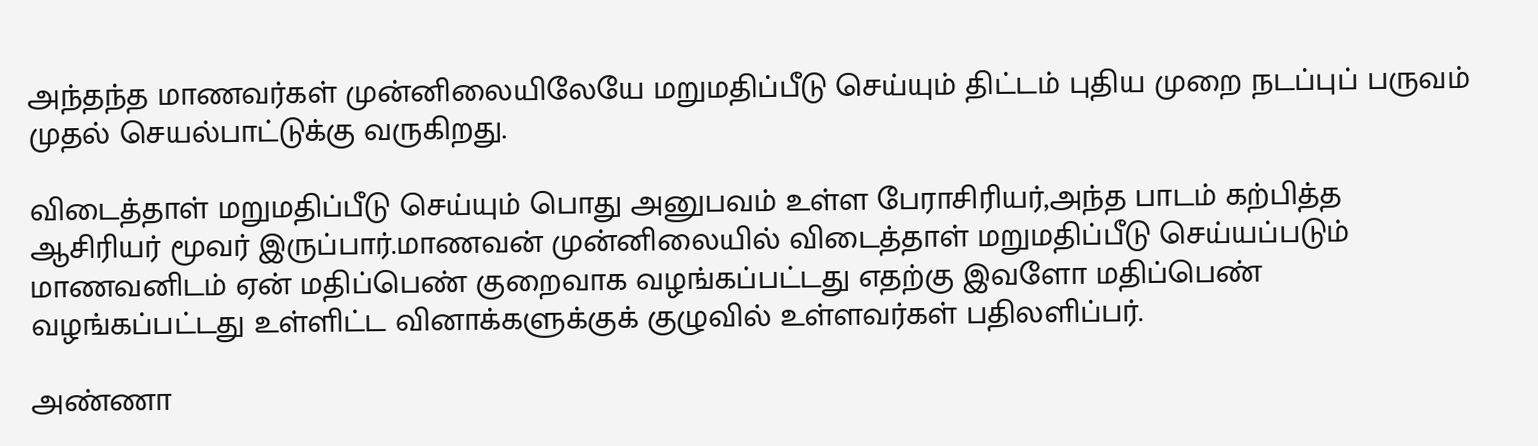அந்தந்த மாணவர்கள் முன்னிலையிலேயே மறுமதிப்பீடு செய்யும் திட்டம் புதிய முறை நடப்புப் பருவம் முதல் செயல்பாட்டுக்கு வருகிறது.

விடைத்தாள் மறுமதிப்பீடு செய்யும் பொது அனுபவம் உள்ள பேராசிரியர்,அந்த பாடம் கற்பித்த ஆசிரியர் மூவர் இருப்பார்.மாணவன் முன்னிலையில் விடைத்தாள் மறுமதிப்பீடு செய்யப்படும் மாணவனிடம் ஏன் மதிப்பெண் குறைவாக வழங்கப்பட்டது எதற்கு இவளோ மதிப்பெண் வழங்கப்பட்டது உள்ளிட்ட வினாக்களுக்குக் குழுவில் உள்ளவர்கள் பதிலளிப்பர்.

அண்ணா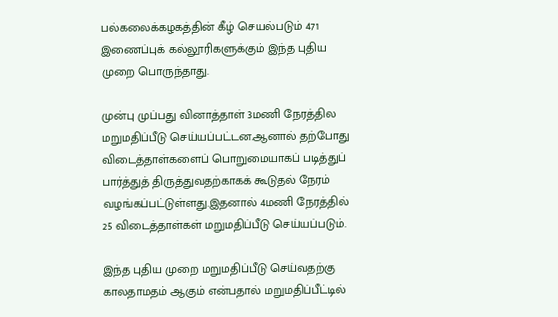பல்கலைக்கழகத்தின் கீழ் செயல்படும் 471 இணைப்புக் கல்லூரிகளுக்கும் இந்த புதிய முறை பொருந்தாது.

முன்பு முப்பது வினாத்தாள் 3மணி நேரத்தில மறுமதிப்பீடு செய்யப்பட்டன.ஆனால் தற்போது விடைத்தாள்களைப் பொறுமையாகப் படித்துப் பார்த்துத் திருத்துவதற்காகக் கூடுதல் நேரம் வழங்கப்பட்டுள்ளது.இதனால் 4மணி நேரத்தில் 25 விடைத்தாள்கள் மறுமதிப்பீடு செய்யப்படும்.

இந்த புதிய முறை மறுமதிப்பீடு செய்வதற்கு காலதாமதம் ஆகும் என்பதால் மறுமதிப்பீட்டில்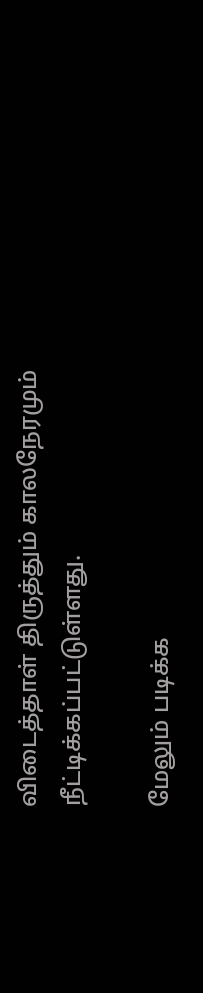விடைத்தாள் திருத்தும் காலநேரமும் நீட்டிக்கப்பட்டுள்ளது.

மேலும் படிக்க